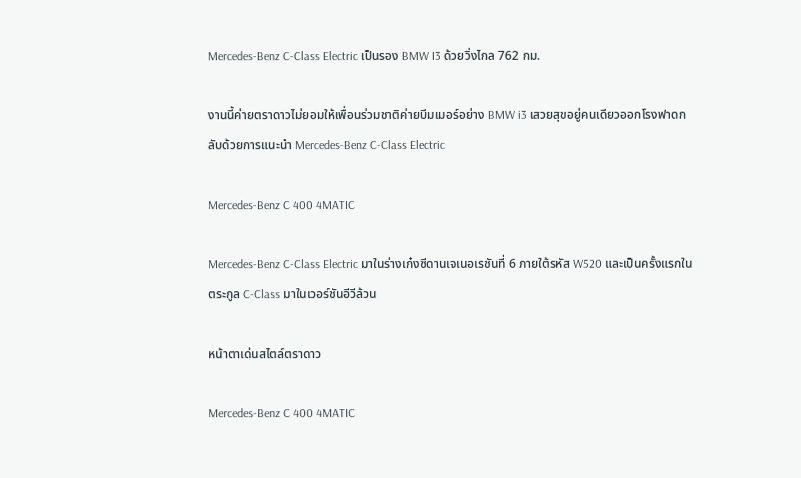Mercedes-Benz C-Class Electric เป็นรอง BMW I3 ด้วยวิ่งไกล 762 กม.

งานนี้ค่ายตราดาวไม่ยอมให้เพื่อนร่วมชาติค่ายบีมเมอร์อย่าง BMW i3 เสวยสุขอยู่คนเดียวออกโรงฟาดกลับด้วยการแนะนำ Mercedes-Benz C-Class Electric

Mercedes-Benz C 400 4MATIC

Mercedes-Benz C-Class Electric มาในร่างเก๋งซีดานเจเนอเรชันที่ 6 ภายใต้รหัส W520 และเป็นครั้งแรกในตระกูล C-Class มาในเวอร์ชันอีวีล้วน

หน้าตาเด่นสไตล์ตราดาว

Mercedes-Benz C 400 4MATIC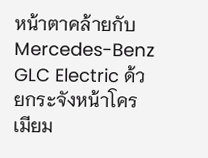หน้าตาคล้ายกับ Mercedes-Benz GLC Electric ด้วยกระจังหน้าโครเมียม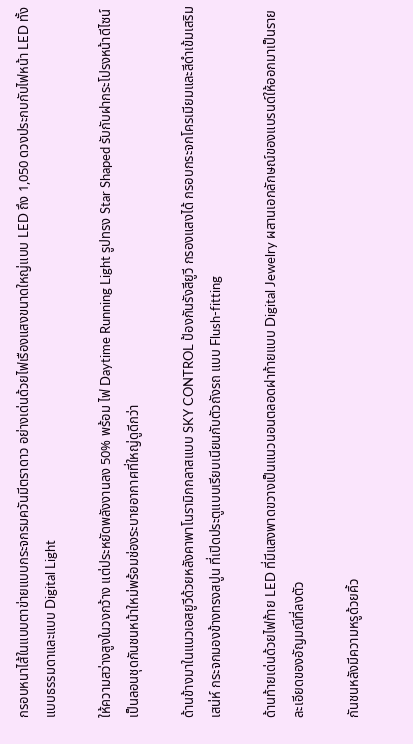กรอบหนาไส้ในแบบตาข่ายแบบกระจกรมควันมีตราดาว อย่างเด่นด้วยไฟเรืองแสงขนาดใหญ่แบบ LED ถึง 1,050 ดวงประกบกับไฟหน้า LED ทั้งแบบธรรมดาและแบบ Digital Light

ให้ความสว่างสูงในวงกว้าง แต่ประหยัดพลังงานลง 50% พร้อม ไฟ Daytime Running Light รูปทรง Star Shaped รับกับฝากระโปรงหน้าดีไซน์เป็นลอนชุดกันชนหน้าใหม่พร้อมช่องระบายอากาศที่ใหญ่ดูดีกว่า

ด้านข้างมาในแนวเอสยูวีด้วยหลังคาพาโนรามิกกลาสแบบ SKY CONTROL ป้องกันรังสียูวี กรองแสงได้ กรอบกระจกโครเมียมและสีดำเข้มเสริมเสน่ห์ กระจกมองข้างทรงสปูน ที่เปิดประตูแบบเรียบเนียนกับตัวถังรถ แบบ Flush-fitting

ด้านท้ายเด่นด้วยไฟท้าย LED ที่มีแสงพาดขวางเป็นแนวนอนตลอดฝาท้ายแบบ Digital Jewelry ผสานเอกลักษณ์ของแบรนด์ให้ออกมาเป็นรายละเอียดของอัญมณีที่ลงตัว

กันชนหลังมีความหรูด้วยคิ้ว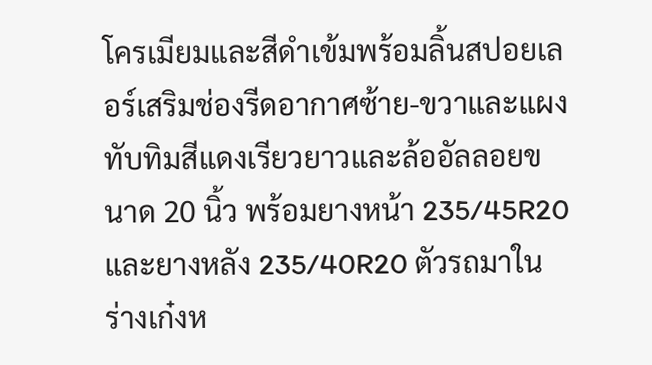โครเมียมและสีดำเข้มพร้อมลิ้นสปอยเลอร์เสริมช่องรีดอากาศซ้าย-ขวาและแผงทับทิมสีแดงเรียวยาวและล้ออัลลอยขนาด 20 นิ้ว พร้อมยางหน้า 235/45R20 และยางหลัง 235/40R20 ตัวรถมาในร่างเก๋งห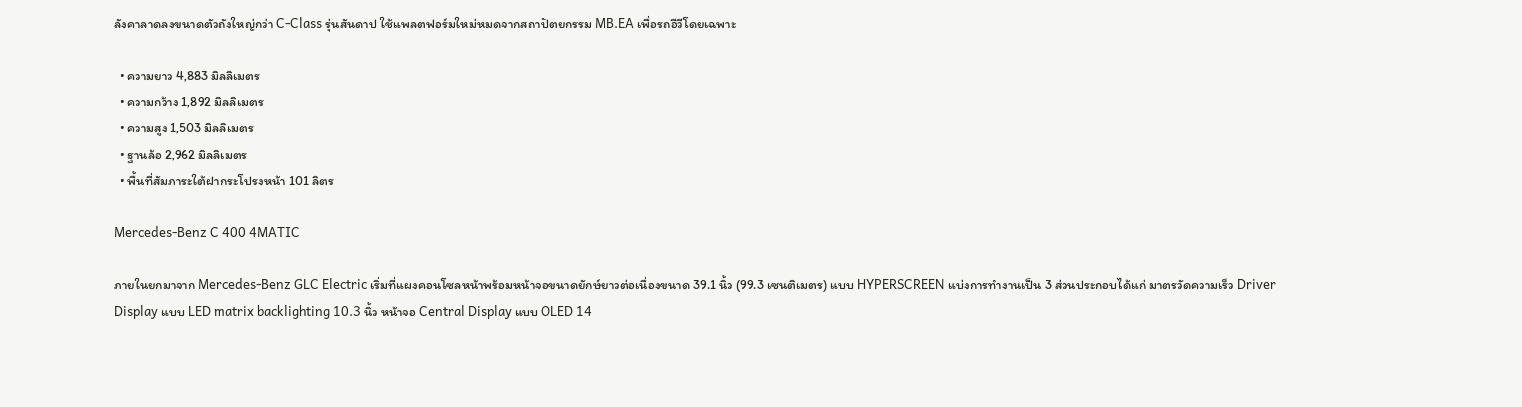ลังคาลาดลงขนาดตัวถังใหญ่กว่า C-Class รุ่นสันดาป ใช้แพลตฟอร์มใหม่หมดจากสถาปัตยกรรม MB.EA เพื่อรถอีวีโดยเฉพาะ

  • ความยาว 4,883 มิลลิเมตร
  • ความกว้าง 1,892 มิลลิเมตร
  • ความสูง 1,503 มิลลิเมตร
  • ฐานล้อ 2,962 มิลลิเมตร
  • พื้นที่สัมภาระใต้ฝากระโปรงหน้า 101 ลิตร

Mercedes-Benz C 400 4MATIC

ภายในยกมาจาก Mercedes-Benz GLC Electric เริ่มที่แผงคอนโซลหน้าพร้อมหน้าจอขนาดยักษ์ยาวต่อเนื่องขนาด 39.1 นิ้ว (99.3 เซนติเมตร) แบบ HYPERSCREEN แบ่งการทำงานเป็น 3 ส่วนประกอบได้แก่ มาตรวัดความเร็ว Driver Display แบบ LED matrix backlighting 10.3 นิ้ว หน้าจอ Central Display แบบ OLED 14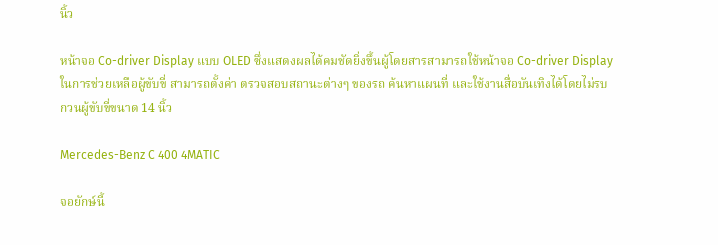นิ้ว

หน้าจอ Co-driver Display แบบ OLED ซึ่งแสดงผลได้คมชัดยิ่งขึ้นผู้โดยสารสามารถใช้หน้าจอ Co-driver Display ในการช่วยเหลือผู้ขับขี่ สามารถตั้งค่า ตรวจสอบสถานะต่างๆ ของรถ ค้นหาแผนที่ และใช้งานสื่อบันเทิงได้โดยไม่รบกวนผู้ขับขี่ขนาด 14 นิ้ว

Mercedes-Benz C 400 4MATIC

จอยักษ์นี้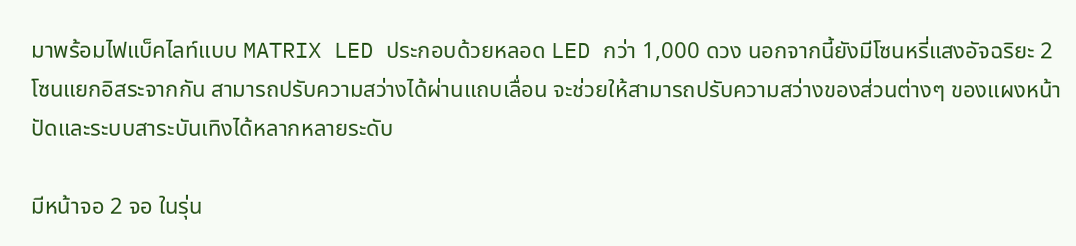มาพร้อมไฟแบ็คไลท์แบบ MATRIX LED ประกอบด้วยหลอด LED กว่า 1,000 ดวง นอกจากนี้ยังมีโซนหรี่แสงอัจฉริยะ 2 โซนแยกอิสระจากกัน สามารถปรับความสว่างได้ผ่านแถบเลื่อน จะช่วยให้สามารถปรับความสว่างของส่วนต่างๆ ของแผงหน้าปัดและระบบสาระบันเทิงได้หลากหลายระดับ

มีหน้าจอ 2 จอ ในรุ่น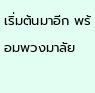เริ่มต้นมาอีก พร้อมพวงมาลัย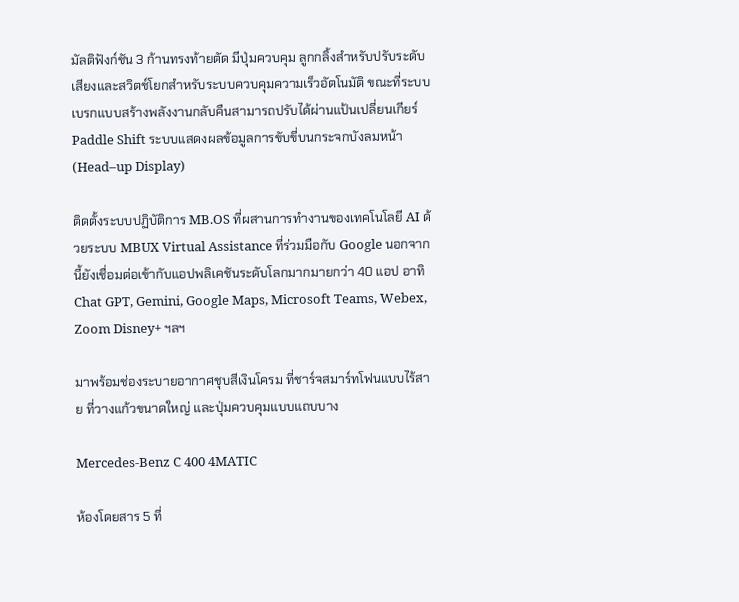มัลติฟังก์ชัน 3 ก้านทรงท้ายตัด มีปุ่มควบคุม ลูกกลิ้งสำหรับปรับระดับเสียงและสวิตช์โยกสำหรับระบบควบคุมความเร็วอัตโนมัติ ขณะที่ระบบเบรกแบบสร้างพลังงานกลับคืนสามารถปรับได้ผ่านแป้นเปลี่ยนเกียร์ Paddle Shift ระบบแสดงผลข้อมูลการขับขี่บนกระจกบังลมหน้า (Head–up Display)

ติดตั้งระบบปฏิบัติการ MB.OS ที่ผสานการทำงานของเทคโนโลยี AI ด้วยระบบ MBUX Virtual Assistance ที่ร่วมมือกับ Google นอกจากนี้ยังเชื่อมต่อเข้ากับแอปพลิเคชันระดับโลกมากมายกว่า 40 แอป อาทิ Chat GPT, Gemini, Google Maps, Microsoft Teams, Webex, Zoom Disney+ ฯลฯ

มาพร้อมช่องระบายอากาศชุบสีเงินโครม ที่ชาร์จสมาร์ทโฟนแบบไร้สาย ที่วางแก้วขนาดใหญ่ และปุ่มควบคุมแบบแถบบาง

Mercedes-Benz C 400 4MATIC

ห้องโดยสาร 5 ที่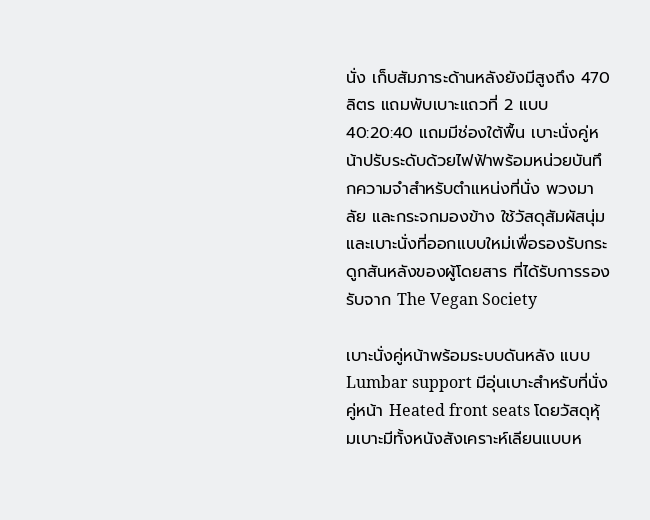นั่ง เก็บสัมภาระด้านหลังยังมีสูงถึง 470 ลิตร แถมพับเบาะแถวที่ 2 แบบ 40:20:40 แถมมีช่องใต้พื้น เบาะนั่งคู่หน้าปรับระดับด้วยไฟฟ้าพร้อมหน่วยบันทึกความจําสําหรับตําแหน่งที่นั่ง พวงมาลัย และกระจกมองข้าง ใช้วัสดุสัมผัสนุ่มและเบาะนั่งที่ออกแบบใหม่เพื่อรองรับกระดูกสันหลังของผู้โดยสาร ที่ได้รับการรองรับจาก The Vegan Society

เบาะนั่งคู่หน้าพร้อมระบบดันหลัง แบบ Lumbar support มีอุ่นเบาะสําหรับที่นั่งคู่หน้า Heated front seats โดยวัสดุหุ้มเบาะมีทั้งหนังสังเคราะห์เลียนแบบห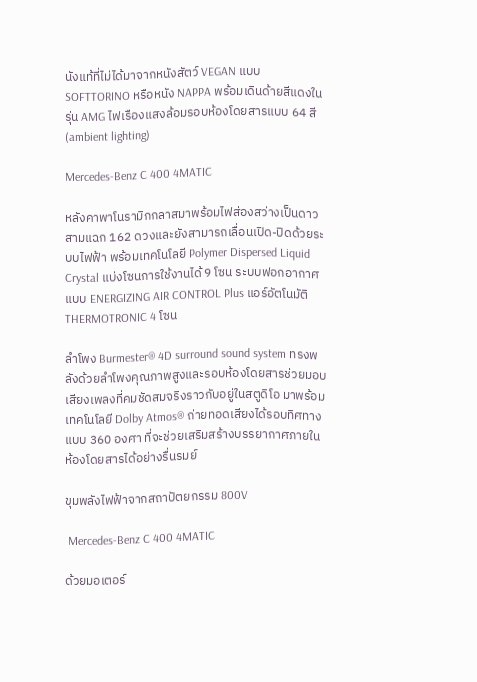นังแท้ที่ไม่ได้มาจากหนังสัตว์ VEGAN แบบ SOFTTORINO หรือหนัง NAPPA พร้อมเดินด้ายสีแดงในรุ่น AMG ไฟเรืองแสงล้อมรอบห้องโดยสารแบบ 64 สี (ambient lighting)

Mercedes-Benz C 400 4MATIC

หลังคาพาโนรามิกกลาสมาพร้อมไฟส่องสว่างเป็นดาวสามแฉก 162 ดวงและยังสามารถเลื่อนเปิด-ปิดด้วยระบบไฟฟ้า พร้อมเทคโนโลยี Polymer Dispersed Liquid Crystal แบ่งโซนการใช้งานได้ 9 โซน ระบบฟอกอากาศแบบ ENERGIZING AIR CONTROL Plus แอร์อัตโนมัติ THERMOTRONIC 4 โซน

ลำโพง Burmester® 4D surround sound system ทรงพลังด้วยลำโพงคุณภาพสูงและรอบห้องโดยสารช่วยมอบเสียงเพลงที่คมชัดสมจริงราวกับอยู่ในสตูดิโอ มาพร้อมเทคโนโลยี Dolby Atmos® ถ่ายทอดเสียงได้รอบทิศทางแบบ 360 องศา ที่จะช่วยเสริมสร้างบรรยากาศภายในห้องโดยสารได้อย่างรื่นรมย์

ขุมพลังไฟฟ้าจากสถาปัตยกรรม 800V

 Mercedes-Benz C 400 4MATIC

ด้วยมอเตอร์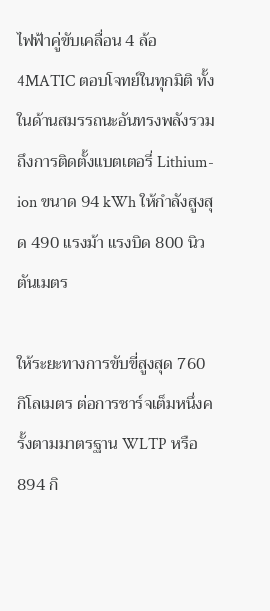ไฟฟ้าคู่ขับเคลื่อน 4 ล้อ 4MATIC ตอบโจทย์ในทุกมิติ ทั้งในด้านสมรรถนะอันทรงพลังรวมถึงการติดตั้งแบตเตอรี่ Lithium-ion ขนาด 94 kWh ให้กำลังสูงสุด 490 แรงม้า แรงบิด 800 นิวตันเมตร

ให้ระยะทางการขับขี่สูงสุด 760 กิโลเมตร ต่อการชาร์จเต็มหนึ่งครั้งตามมาตรฐาน WLTP หรือ 894 กิ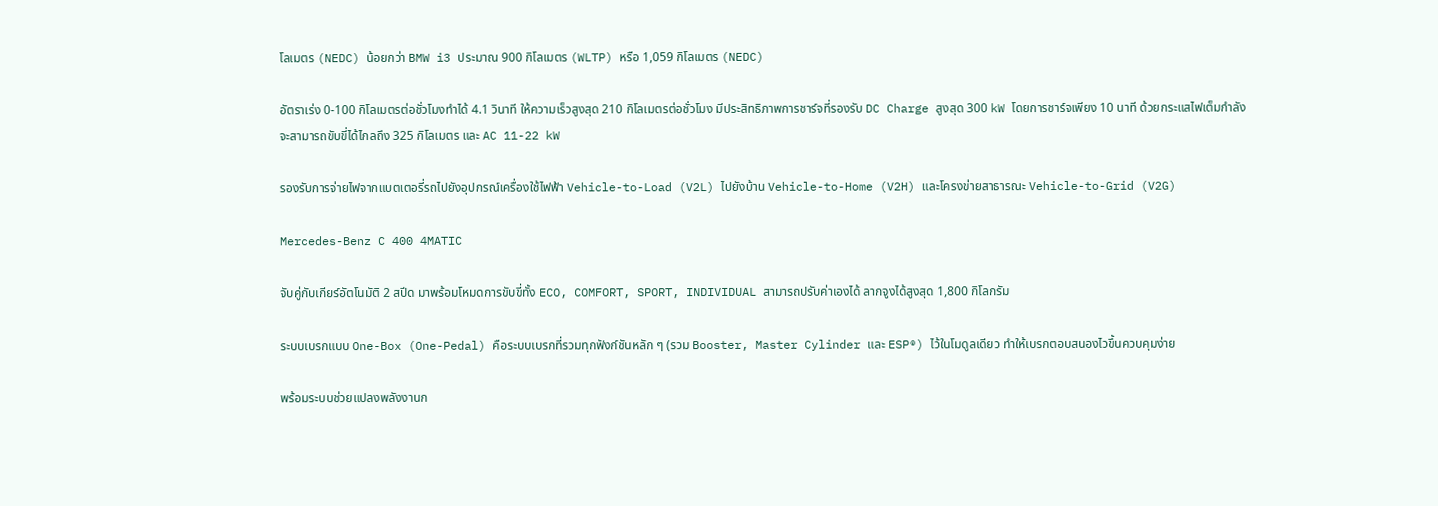โลเมตร (NEDC) น้อยกว่า BMW i3 ประมาณ 900 กิโลเมตร (WLTP) หรือ 1,059 กิโลเมตร (NEDC)

อัตราเร่ง 0-100 กิโลเมตรต่อชั่วโมงทำได้ 4.1 วินาที ให้ความเร็วสูงสุด 210 กิโลเมตรต่อชั่วโมง มีประสิทธิภาพการชาร์จที่รองรับ DC Charge สูงสุด 300 kW โดยการชาร์จเพียง 10 นาที ด้วยกระแสไฟเต็มกำลัง จะสามารถขับขี่ได้ไกลถึง 325 กิโลเมตร และ AC 11-22 kW

รองรับการจ่ายไฟจากแบตเตอรี่รถไปยังอุปกรณ์เครื่องใช้ไฟฟ้า Vehicle-to-Load (V2L) ไปยังบ้าน Vehicle-to-Home (V2H) และโครงข่ายสาธารณะ Vehicle-to-Grid (V2G)

Mercedes-Benz C 400 4MATIC

จับคู่กับเกียร์อัตโนมัติ 2 สปีด มาพร้อมโหมดการขับขี่ทั้ง ECO, COMFORT, SPORT, INDIVIDUAL สามารถปรับค่าเองได้ ลากจูงได้สูงสุด 1,800 กิโลกรัม

ระบบเบรกแบบ One-Box (One-Pedal) คือระบบเบรกที่รวมทุกฟังก์ชันหลัก ๆ (รวม Booster, Master Cylinder และ ESP®) ไว้ในโมดูลเดียว ทำให้เบรกตอบสนองไวขึ้นควบคุมง่าย

พร้อมระบบช่วยแปลงพลังงานก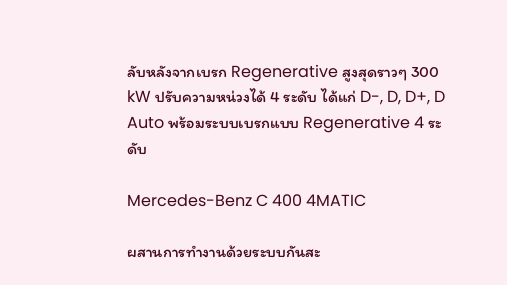ลับหลังจากเบรก Regenerative สูงสุดราวๆ 300 kW ปรับความหน่วงได้ 4 ระดับ ได้แก่ D-, D, D+, D Auto พร้อมระบบเบรกแบบ Regenerative 4 ระดับ

Mercedes-Benz C 400 4MATIC

ผสานการทำงานด้วยระบบกันสะ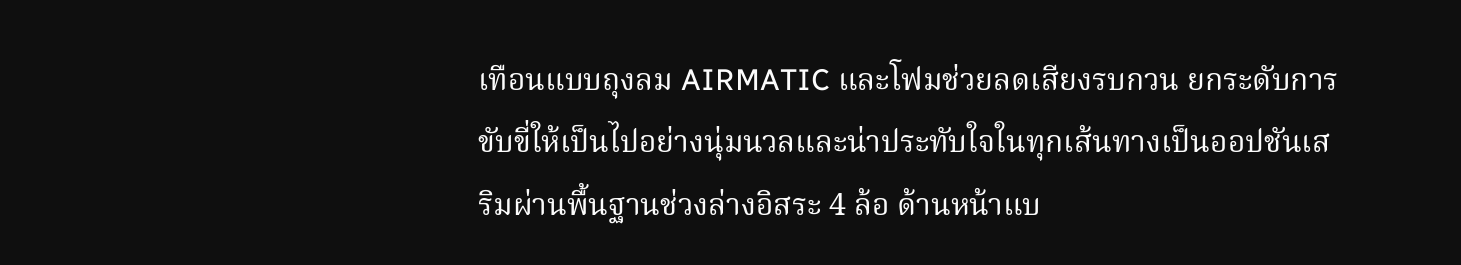เทือนแบบถุงลม AIRMATIC และโฟมช่วยลดเสียงรบกวน ยกระดับการขับขี่ให้เป็นไปอย่างนุ่มนวลและน่าประทับใจในทุกเส้นทางเป็นออปชันเสริมผ่านพื้นฐานช่วงล่างอิสระ 4 ล้อ ด้านหน้าแบ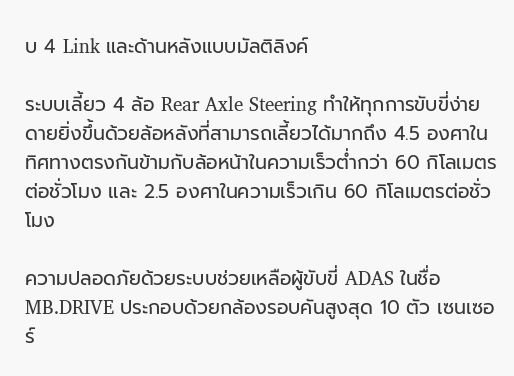บ 4 Link และด้านหลังแบบมัลติลิงค์

ระบบเลี้ยว 4 ล้อ Rear Axle Steering ทำให้ทุกการขับขี่ง่ายดายยิ่งขึ้นด้วยล้อหลังที่สามารถเลี้ยวได้มากถึง 4.5 องศาในทิศทางตรงกันข้ามกับล้อหน้าในความเร็วต่ำกว่า 60 กิโลเมตรต่อชั่วโมง และ 2.5 องศาในความเร็วเกิน 60 กิโลเมตรต่อชั่วโมง

ความปลอดภัยด้วยระบบช่วยเหลือผู้ขับขี่ ADAS ในชื่อ MB.DRIVE ประกอบด้วยกล้องรอบคันสูงสุด 10 ตัว เซนเซอร์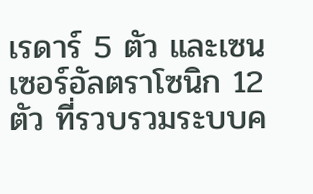เรดาร์ 5 ตัว และเซนเซอร์อัลตราโซนิก 12 ตัว ที่รวบรวมระบบค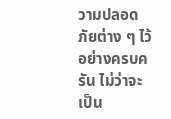วามปลอดภัยต่าง ๆ ไว้อย่างครบครัน ไม่ว่าจะเป็น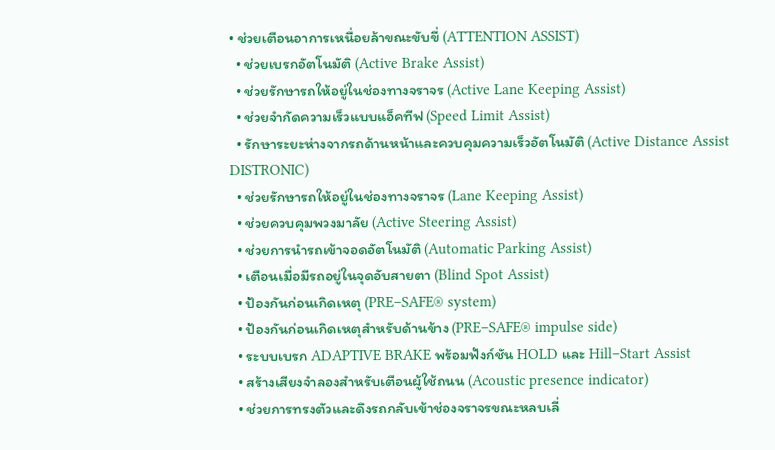• ช่วยเตือนอาการเหนื่อยล้าขณะขับขี่ (ATTENTION ASSIST)
  • ช่วยเบรกอัตโนมัติ (Active Brake Assist)
  • ช่วยรักษารถให้อยู่ในช่องทางจราจร (Active Lane Keeping Assist)
  • ช่วยจำกัดความเร็วแบบแอ็คทีฟ (Speed Limit Assist)
  • รักษาระยะห่างจากรถด้านหน้าและควบคุมความเร็วอัตโนมัติ (Active Distance Assist DISTRONIC)
  • ช่วยรักษารถให้อยู่ในช่องทางจราจร (Lane Keeping Assist)
  • ช่วยควบคุมพวงมาลัย (Active Steering Assist)
  • ช่วยการนํารถเข้าจอดอัตโนมัติ (Automatic Parking Assist)
  • เตือนเมื่อมีรถอยู่ในจุดอับสายตา (Blind Spot Assist)
  • ป้องกันก่อนเกิดเหตุ (PRE–SAFE® system)
  • ป้องกันก่อนเกิดเหตุสําหรับด้านข้าง (PRE–SAFE® impulse side)
  • ระบบเบรก ADAPTIVE BRAKE พร้อมฟังก์ชัน HOLD และ Hill–Start Assist
  • สร้างเสียงจําลองสําหรับเตือนผู้ใช้ถนน (Acoustic presence indicator)
  • ช่วยการทรงตัวและดึงรถกลับเข้าช่องจราจรขณะหลบเลี่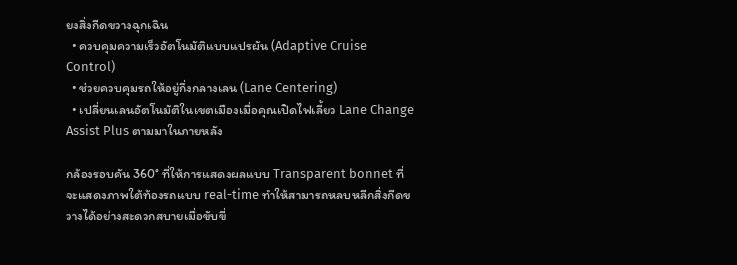ยงสิ่งกีดขวางฉุกเฉิน
  • ควบคุมความเร็วอัตโนมัติแบบแปรผัน (Adaptive Cruise Control)
  • ช่วยควบคุมรถให้อยู่กึ่งกลางเลน (Lane Centering)
  • เปลี่ยนเลนอัตโนมัติในเขตเมืองเมื่อคุณเปิดไฟเลี้ยว Lane Change Assist Plus ตามมาในภายหลัง

กล้องรอบคัน 360° ที่ให้การแสดงผลแบบ Transparent bonnet ที่จะแสดงภาพใต้ท้องรถแบบ real-time ทำให้สามารถหลบหลีกสิ่งกีดขวางได้อย่างสะดวกสบายเมื่อขับขี่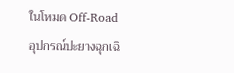ในโหมด Off-Road อุปกรณ์ปะยางฉุกเฉิ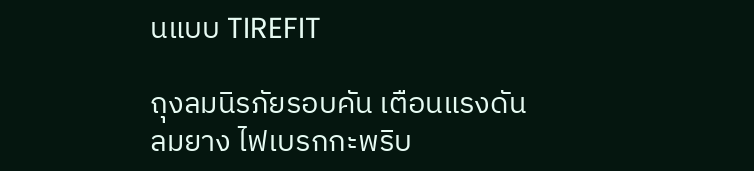นแบบ TIREFIT

ถุงลมนิรภัยรอบคัน เตือนแรงดันลมยาง ไฟเบรกกะพริบ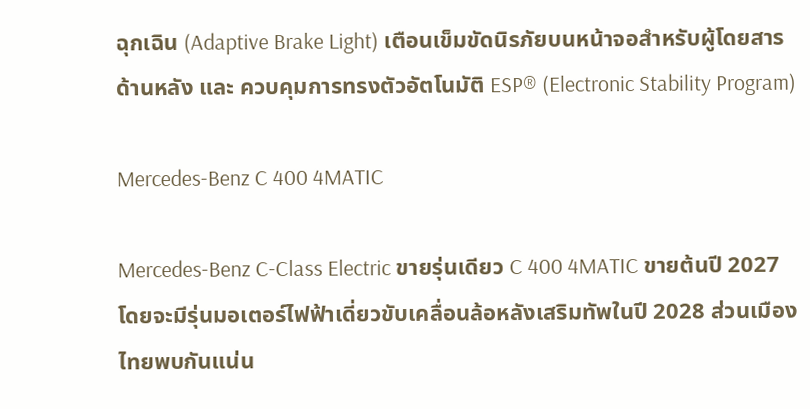ฉุกเฉิน (Adaptive Brake Light) เตือนเข็มขัดนิรภัยบนหน้าจอสําหรับผู้โดยสารด้านหลัง และ ควบคุมการทรงตัวอัตโนมัติ ESP® (Electronic Stability Program)

Mercedes-Benz C 400 4MATIC

Mercedes-Benz C-Class Electric ขายรุ่นเดียว C 400 4MATIC ขายต้นปี 2027 โดยจะมีรุ่นมอเตอร์ไฟฟ้าเดี่ยวขับเคลื่อนล้อหลังเสริมทัพในปี 2028 ส่วนเมืองไทยพบกันแน่น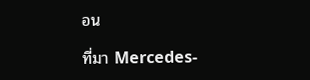อน

ที่มา Mercedes-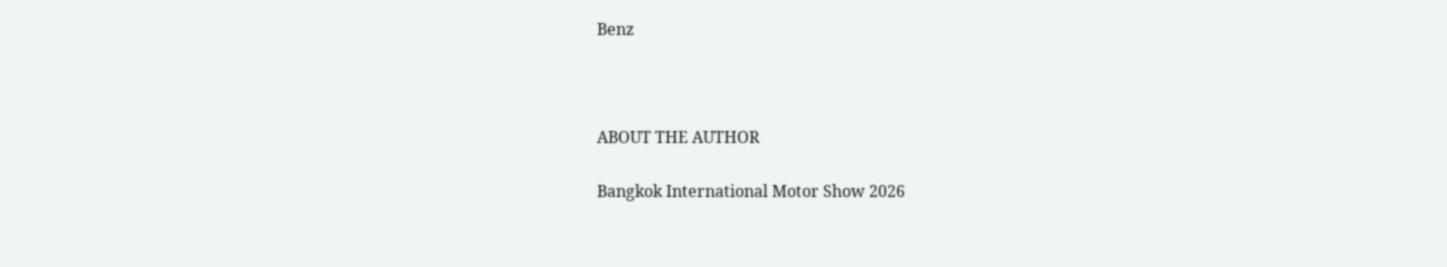Benz



ABOUT THE AUTHOR

Bangkok International Motor Show 2026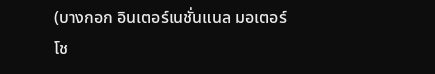(บางกอก อินเตอร์เนชั่นแนล มอเตอร์โช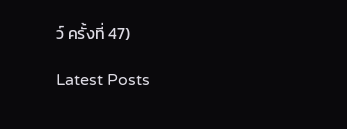ว์ ครั้งที่ 47)

Latest Posts